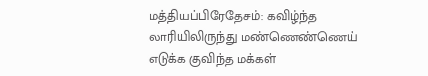மத்தியப்பிரேதேசம்: கவிழ்ந்த லாரியிலிருந்து மண்ணெண்ணெய் எடுக்க குவிந்த மக்கள்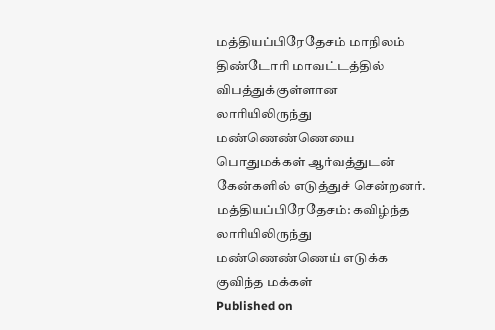மத்தியப்பிரேதேசம் மாநிலம் திண்டோரி மாவட்டத்தில் விபத்துக்குள்ளான லாரியிலிருந்து மண்ணெண்ணெயை பொதுமக்கள் ஆர்வத்துடன் கேன்களில் எடுத்துச் சென்றனர்.
மத்தியப்பிரேதேசம்: கவிழ்ந்த லாரியிலிருந்து மண்ணெண்ணெய் எடுக்க குவிந்த மக்கள்
Published on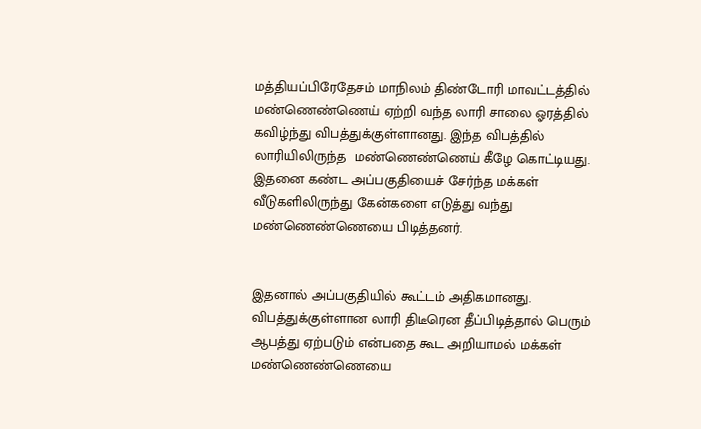மத்தியப்பிரேதேசம் மாநிலம் திண்டோரி மாவட்டத்தில் மண்ணெண்ணெய் ஏற்றி வந்த லாரி சாலை ஓரத்தில் கவிழ்ந்து விபத்துக்குள்ளானது. இந்த விபத்தில் லாரியிலிருந்த  மண்ணெண்ணெய் கீழே கொட்டியது. இதனை கண்ட அப்பகுதியைச் சேர்ந்த மக்கள் வீடுகளிலிருந்து கேன்களை எடுத்து வந்து மண்ணெண்ணெயை பிடித்தனர்.


இதனால் அப்பகுதியில் கூட்டம் அதிகமானது. விபத்துக்குள்ளான லாரி திடீரென தீப்பிடித்தால் பெரும் ஆபத்து ஏற்படும் என்பதை கூட அறியாமல் மக்கள்  மண்ணெண்ணெயை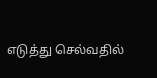எடுத்து செல்வதில்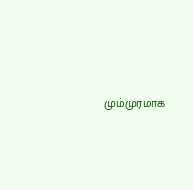மும்முரமாக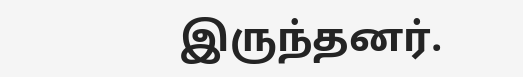இருந்தனர்.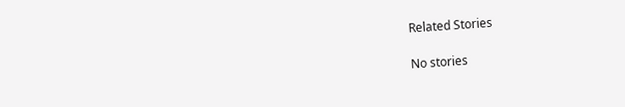Related Stories

No stories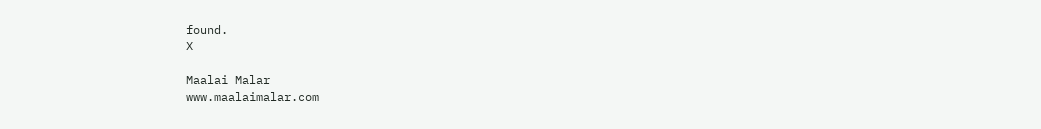found.
X

Maalai Malar
www.maalaimalar.com